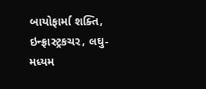બાયોફાર્મા શક્તિ, ઇન્ફ્રાસ્ટ્રકચર, લઘુ-મધ્યમ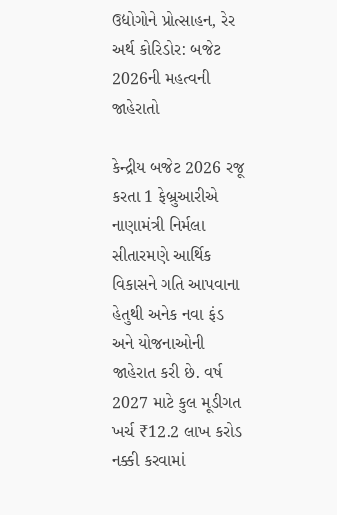ઉદ્યોગોને પ્રોત્સાહન, રેર અર્થ કોરિડોર: બજેટ 2026ની મહત્વની જાહેરાતો

કેન્દ્રીય બજેટ 2026 રજૂ કરતા 1 ફેબ્રુઆરીએ નાણામંત્રી નિર્મલા સીતારમણે આર્થિક વિકાસને ગતિ આપવાના હેતુથી અનેક નવા ફંડ અને યોજનાઓની જાહેરાત કરી છે. વર્ષ 2027 માટે કુલ મૂડીગત ખર્ચ ₹12.2 લાખ કરોડ નક્કી કરવામાં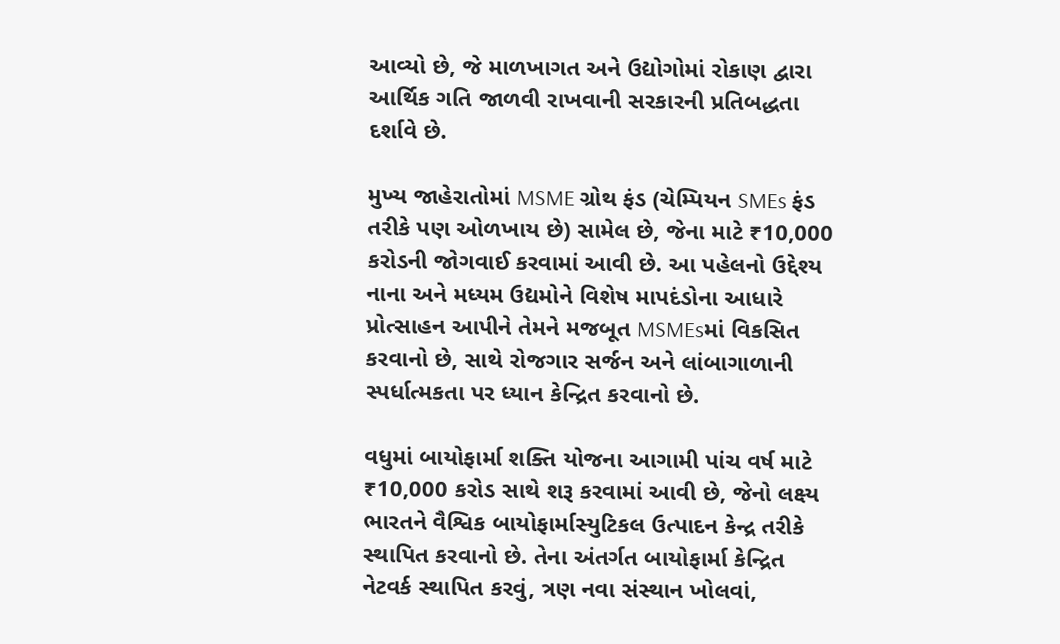આવ્યો છે, જે માળખાગત અને ઉદ્યોગોમાં રોકાણ દ્વારા આર્થિક ગતિ જાળવી રાખવાની સરકારની પ્રતિબદ્ધતા દર્શાવે છે.

મુખ્ય જાહેરાતોમાં MSME ગ્રોથ ફંડ (ચેમ્પિયન SMEs ફંડ તરીકે પણ ઓળખાય છે) સામેલ છે, જેના માટે ₹10,000 કરોડની જોગવાઈ કરવામાં આવી છે. આ પહેલનો ઉદ્દેશ્ય નાના અને મધ્યમ ઉદ્યમોને વિશેષ માપદંડોના આધારે પ્રોત્સાહન આપીને તેમને મજબૂત MSMEsમાં વિકસિત કરવાનો છે, સાથે રોજગાર સર્જન અને લાંબાગાળાની સ્પર્ધાત્મકતા પર ધ્યાન કેન્દ્રિત કરવાનો છે.

વધુમાં બાયોફાર્મા શક્તિ યોજના આગામી પાંચ વર્ષ માટે ₹10,000 કરોડ સાથે શરૂ કરવામાં આવી છે, જેનો લક્ષ્ય ભારતને વૈશ્વિક બાયોફાર્માસ્યુટિકલ ઉત્પાદન કેન્દ્ર તરીકે સ્થાપિત કરવાનો છે. તેના અંતર્ગત બાયોફાર્મા કેન્દ્રિત નેટવર્ક સ્થાપિત કરવું, ત્રણ નવા સંસ્થાન ખોલવાં,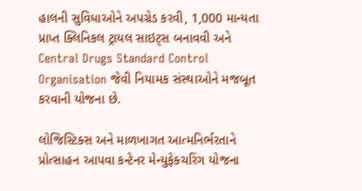હાલની સુવિધાઓને અપગ્રેડ કરવી, 1,000 માન્યતા પ્રાપ્ત ક્લિનિકલ ટ્રાયલ સાઇટ્સ બનાવવી અને Central Drugs Standard Control Organisation જેવી નિયામક સંસ્થાઓને મજબૂત કરવાની યોજના છે.

લોજિસ્ટિક્સ અને માળખાગત આત્મનિર્ભરતાને પ્રોત્સાહન આપવા કન્ટેનર મેન્યુફેક્ચરિંગ યોજના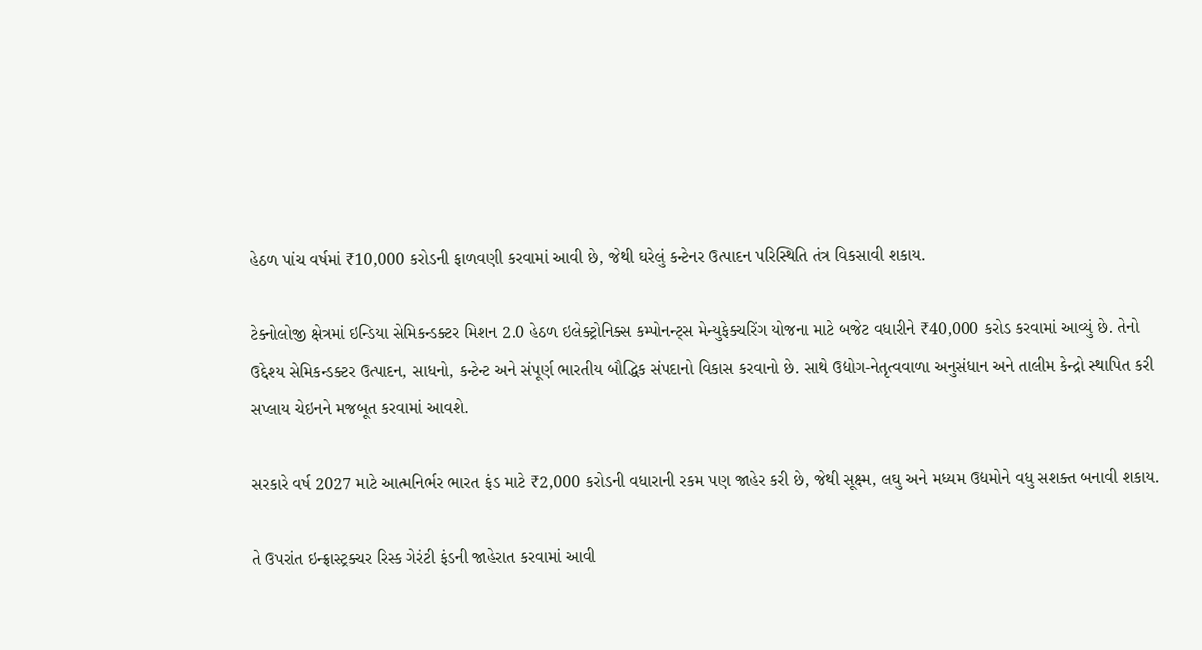હેઠળ પાંચ વર્ષમાં ₹10,000 કરોડની ફાળવણી કરવામાં આવી છે, જેથી ઘરેલું કન્ટેનર ઉત્પાદન પરિસ્થિતિ તંત્ર વિકસાવી શકાય.

ટેક્નોલોજી ક્ષેત્રમાં ઇન્ડિયા સેમિકન્ડક્ટર મિશન 2.0 હેઠળ ઇલેક્ટ્રોનિક્સ કમ્પોનન્ટ્સ મેન્યુફેક્ચરિંગ યોજના માટે બજેટ વધારીને ₹40,000 કરોડ કરવામાં આવ્યું છે. તેનો ઉદ્દેશ્ય સેમિકન્ડક્ટર ઉત્પાદન, સાધનો, કન્ટેન્ટ અને સંપૂર્ણ ભારતીય બૌદ્ધિક સંપદાનો વિકાસ કરવાનો છે. સાથે ઉદ્યોગ-નેતૃત્વવાળા અનુસંધાન અને તાલીમ કેન્દ્રો સ્થાપિત કરી સપ્લાય ચેઇનને મજબૂત કરવામાં આવશે.

સરકારે વર્ષ 2027 માટે આત્મનિર્ભર ભારત ફંડ માટે ₹2,000 કરોડની વધારાની રકમ પણ જાહેર કરી છે, જેથી સૂક્ષ્મ, લઘુ અને મધ્યમ ઉદ્યમોને વધુ સશક્ત બનાવી શકાય.

તે ઉપરાંત ઇન્ફ્રાસ્ટ્રક્ચર રિસ્ક ગેરંટી ફંડની જાહેરાત કરવામાં આવી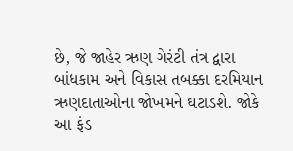છે, જે જાહેર ઋણ ગેરંટી તંત્ર દ્વારા બાંધકામ અને વિકાસ તબક્કા દરમિયાન ઋણદાતાઓના જોખમને ઘટાડશે. જોકે આ ફંડ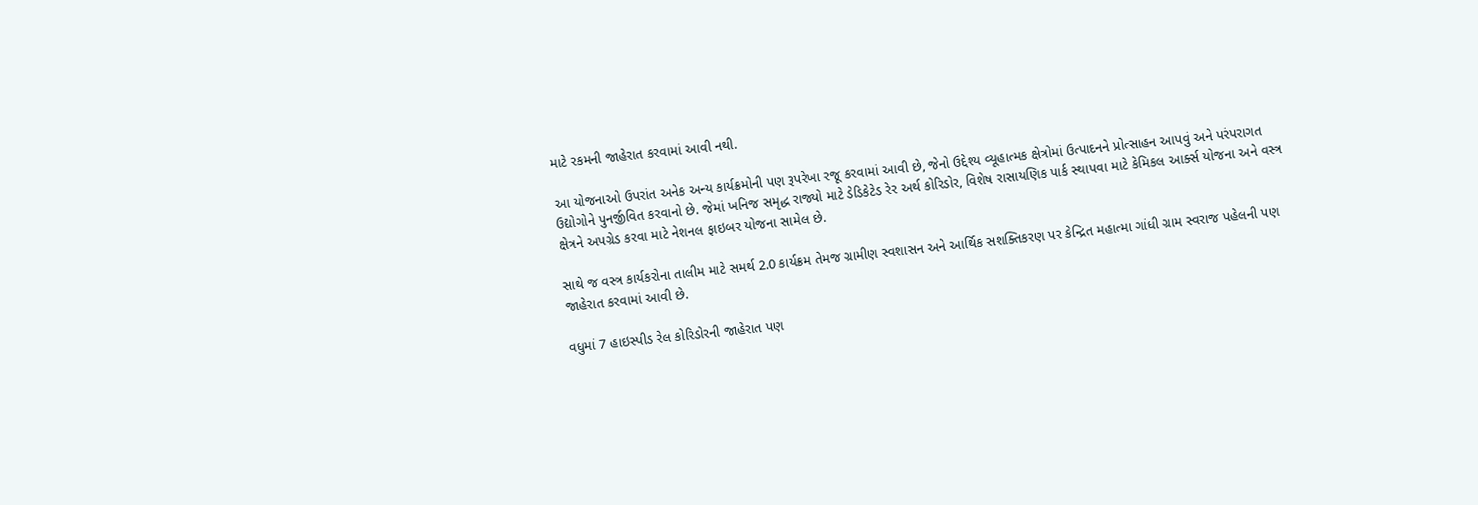માટે રકમની જાહેરાત કરવામાં આવી નથી.

આ યોજનાઓ ઉપરાંત અનેક અન્ય કાર્યક્રમોની પણ રૂપરેખા રજૂ કરવામાં આવી છે, જેનો ઉદ્દેશ્ય વ્યૂહાત્મક ક્ષેત્રોમાં ઉત્પાદનને પ્રોત્સાહન આપવું અને પરંપરાગત ઉદ્યોગોને પુનર્જીવિત કરવાનો છે. જેમાં ખનિજ સમૃદ્ધ રાજ્યો માટે ડેડિકેટેડ રેર અર્થ કોરિડોર, વિશેષ રાસાયણિક પાર્ક સ્થાપવા માટે કેમિકલ આર્ક્સ યોજના અને વસ્ત્ર ક્ષેત્રને અપગ્રેડ કરવા માટે નેશનલ ફાઇબર યોજના સામેલ છે.

સાથે જ વસ્ત્ર કાર્યકરોના તાલીમ માટે સમર્થ 2.0 કાર્યક્રમ તેમજ ગ્રામીણ સ્વશાસન અને આર્થિક સશક્તિકરણ પર કેન્દ્રિત મહાત્મા ગાંધી ગ્રામ સ્વરાજ પહેલની પણ જાહેરાત કરવામાં આવી છે.

વધુમાં 7 હાઇસ્પીડ રેલ કોરિડોરની જાહેરાત પણ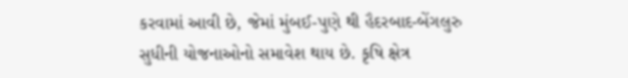કરવામાં આવી છે, જેમાં મુંબઈ-પુણે થી હૈદરબાદ-બેંગલુરુ સુધીની યોજનાઓનો સમાવેશ થાય છે. કૃષિ ક્ષેત્ર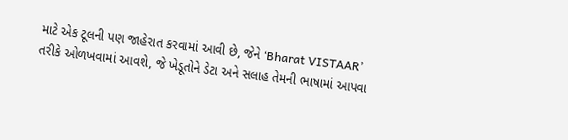માટે એક ટૂલની પણ જાહેરાત કરવામાં આવી છે, જેને ‘Bharat VISTAAR’ તરીકે ઓળખવામાં આવશે, જે ખેડૂતોને ડેટા અને સલાહ તેમની ભાષામાં આપવા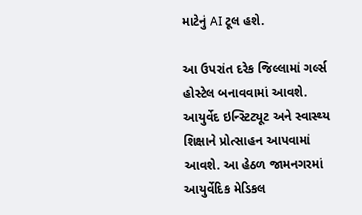માટેનું AI ટૂલ હશે.

આ ઉપરાંત દરેક જિલ્લામાં ગર્લ્સ હોસ્ટેલ બનાવવામાં આવશે. આયુર્વેદ ઇન્સ્ટિટ્યૂટ અને સ્વાસ્થ્ય શિક્ષાને પ્રોત્સાહન આપવામાં આવશે. આ હેઠળ જામનગરમાં આયુર્વેદિક મેડિકલ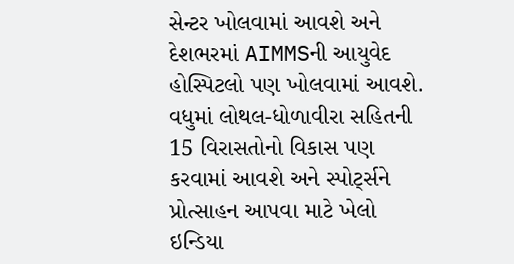સેન્ટર ખોલવામાં આવશે અને દેશભરમાં AIMMSની આયુવેદ હોસ્પિટલો પણ ખોલવામાં આવશે. વધુમાં લોથલ-ધોળાવીરા સહિતની 15 વિરાસતોનો વિકાસ પણ કરવામાં આવશે અને સ્પોર્ટ્સને પ્રોત્સાહન આપવા માટે ખેલો ઇન્ડિયા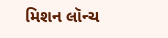મિશન લૉન્ચ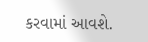કરવામાં આવશે.